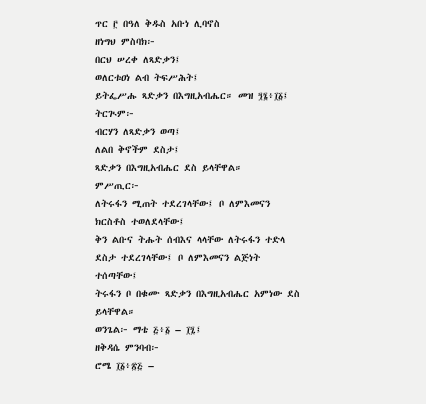ጥር ፫ በዓለ ቅዱስ አቡነ ሊባኖስ
ዘነግህ ምስባክ፦
በርህ ሠረቀ ለጻድቃን፤
ወለርቱዐነ ልብ ትፍሥሕት፤
ይትፌሥሑ ጻድቃን በእግዚአብሔር። መዝ ፺፮፥፲፩፤
ትርጒም፦
ብርሃን ለጻድቃን ወጣ፤
ለልበ ቅኖችም ደስታ፤
ጻድቃን በእግዚአብሔር ደስ ይላቸዋል።
ምሥጢር፦
ለትሩፋን ሚጠት ተደረገላቸው፤ ቦ ለምእመናን ክርስቶስ ተወለደላቸው፤
ቅን ልቡና ትሑት ሰብእና ላላቸው ለትሩፋን ተድላ ደስታ ተደረገላቸው፤ ቦ ለምእመናን ልጅነት ተሰጣቸው፤
ትሩፋን ቦ በቁሙ ጻድቃን በእግዚአብሔር አምነው ደስ ይላቸዋል።
ወንጌል፦ ማቴ ፭፥፩ – ፲፯፤
ዘቅዳሴ ምንባብ፦
ሮሜ ፲፩፥፳፭ –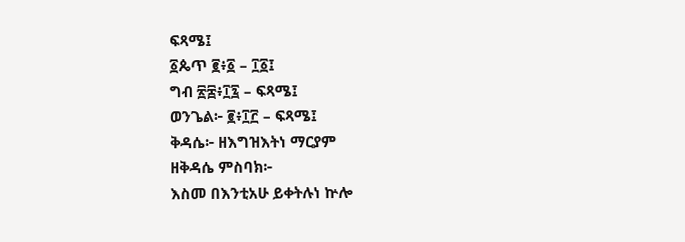ፍጻሜ፤
፩ጴጥ ፪፥፩ – ፲፩፤
ግብ ፳፰፥፲፯ – ፍጻሜ፤
ወንጌል፦ ፪፥፲፫ – ፍጻሜ፤
ቅዳሴ፦ ዘእግዝእትነ ማርያም
ዘቅዳሴ ምስባክ፦
እስመ በእንቲአሁ ይቀትሉነ ኵሎ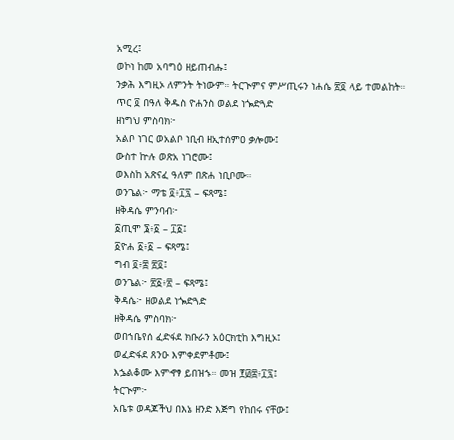አሚረ፤
ወኮነ ከመ አባግዕ ዘይጠብሑ፤
ንቃሕ እግዚኦ ለምንት ትነውም። ትርጒምና ምሥጢሩን ነሐሴ ፳፬ ላይ ተመልከት።
ጥር ፬ በዓለ ቅዱስ ዮሐንስ ወልደ ነጐድጓድ
ዘነግህ ምስባክ፦
አልቦ ነገር ወአልቦ ነቢብ ዘኢተሰምዐ ቃሎሙ፤
ውስተ ኵሉ ወጽአ ነገሮሙ፤
ወእስከ አጽናፈ ዓለም በጽሐ ነቢቦሙ።
ወንጌል፦ ማቴ ፬፥፲፯ – ፍጻሜ፤
ዘቅዳሴ ምንባብ፦
፩ጢሞ ፮፥፩ – ፲፩፤
፩ዮሐ ፩፥፩ – ፍጻሜ፤
ግብ ፬፥፰ ፳፬፤
ወንጌል፦ ፳፩፥፳ – ፍጻሜ፤
ቅዳሴ፦ ዘወልደ ነጐድጓድ
ዘቅዳሴ ምስባክ፦
ወበኀቤየሰ ፈድፋደ ክቡራን አዕርክቲከ እግዚኦ፤
ወፈድፋደ ጸንዑ እምቀደምቶሙ፤
እኌልቆሙ እምኆፃ ይበዝኁ። መዝ ፻፴፰፥፲፯፤
ትርጒም፦
አቤቱ ወዳጆችህ በእኔ ዘንድ እጅግ የከበሩ ናቸው፤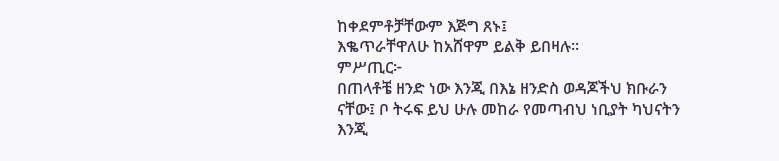ከቀደምቶቻቸውም እጅግ ጸኑ፤
እቈጥራቸዋለሁ ከአሸዋም ይልቅ ይበዛሉ።
ምሥጢር፦
በጠላቶቼ ዘንድ ነው እንጂ በእኔ ዘንድስ ወዳጆችህ ክቡራን ናቸው፤ ቦ ትሩፍ ይህ ሁሉ መከራ የመጣብህ ነቢያት ካህናትን እንጂ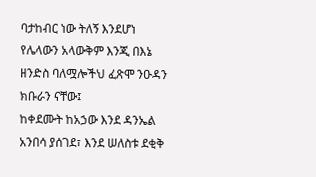ባታከብር ነው ትለኝ እንደሆነ የሌላውን አላውቅም እንጂ በእኔ ዘንድስ ባለሟሎችህ ፈጽሞ ንዑዳን ክቡራን ናቸው፤
ከቀደሙት ከአኃው እንደ ዳንኤል አንበሳ ያሰገደ፣ እንደ ሠለስቱ ደቂቅ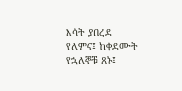እሳት ያበረደ የለምና፤ ከቀደሙት የኋለኞቹ ጸኑ፤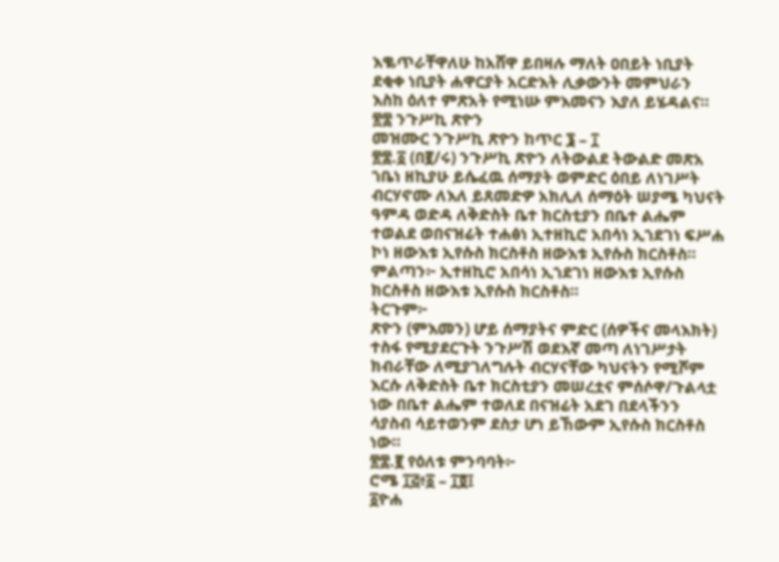እቈጥራቸዋለሁ ከአሸዋ ይበዛሉ ማለት ዐበይት ነቢያት ደቂቀ ነቢያት ሐዋርያት አርድእት ሊቃውንት መምህራን እስከ ዕለተ ምጽአት የሚነሡ ምእመናን እያለ ይሄዳልና።
፳፰ ንጉሥኪ ጽዮን
መዝሙር ንጉሥኪ ጽዮን ከጥር ፮ – ፲
፳፰.፩ (በ፪/ሩ) ንጉሥኪ ጽዮን ለትውልደ ትውልድ መጽአ ኀቤነ ዘኪያሁ ይሴፈዉ ሰማያት ወምድር ዕበይ ለነገሥት ብርሃኖሙ ለእለ ይጸመድዎ አክሊለ ሰማዕት ሠያሜ ካህናት ዓምዳ ወድዳ ለቅድስት ቤተ ክርስቲያን በቤተ ልሔም ተወልደ ወበናዝሬት ተሐፅነ ኢተዘኪሮ አበሳነ ኢኀደገነ ፍሥሐ ኮነ ዘውእቱ ኢየሱስ ክርስቶስ ዘውእቱ ኢየሱስ ክርስቶስ።
ምልጣን፦ ኢተዘኪሮ አበሳነ ኢኀደገነ ዘውእቱ ኢየሱስ ክርስቶስ ዘውእቱ ኢየሱስ ክርስቶስ።
ትርጉም፦
ጽዮን (ምእመን) ሆይ ሰማያትና ምድር (ሰዎችና መላእክት) ተስፋ የሚያደርጉት ንጉሥሽ ወደእኛ መጣ ለነገሥታት ክብራቸው ለሚያገለግሉት ብርሃናቸው ካህናትን የሚሾም እርሱ ለቅድስት ቤተ ክርስቲያን መሠረቷና ምሰሶዋ/ጉልላቷ ነው በቤተ ልሔም ተወለደ በናዝሬት አደገ በደላችንን ሳያስብ ሳይተወንም ደስታ ሆነ ይኸውም ኢየሱስ ክርስቶስ ነው።
፳፰.፪ የዕለቱ ምንባባት፦
ሮሜ ፲፭፥፩ – ፲፬፤
፩ዮሐ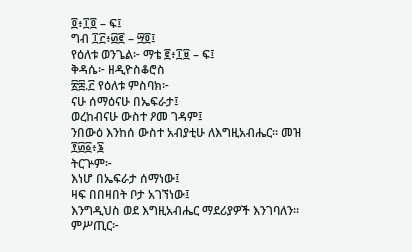፬፥፲፬ – ፍ፤
ግብ ፲፫፥፴፪ – ፵፬፤
የዕለቱ ወንጌል፦ ማቴ ፪፥፲፱ – ፍ፤
ቅዳሴ፦ ዘዲዮስቆሮስ
፳፰.፫ የዕለቱ ምስባክ፦
ናሁ ሰማዕናሁ በኤፍራታ፤
ወረከብናሁ ውስተ ዖመ ገዳም፤
ንበውዕ እንከሰ ውስተ አብያቲሁ ለእግዚአብሔር። መዝ ፻፴፩፥፮
ትርጕም፦
እነሆ በኤፍራታ ሰማነው፤
ዛፍ በበዛበት ቦታ አገኘነው፤
እንግዲህስ ወደ እግዚአብሔር ማደሪያዎች እንገባለን።
ምሥጢር፦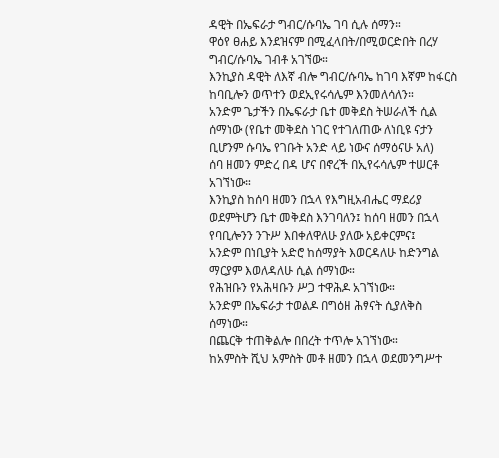ዳዊት በኤፍራታ ግብር/ሱባኤ ገባ ሲሉ ሰማን።
ዋዕየ ፀሐይ እንደዝናም በሚፈላበት/በሚወርድበት በረሃ ግብር/ሱባኤ ገብቶ አገኘው።
እንኪያስ ዳዊት ለእኛ ብሎ ግብር/ሱባኤ ከገባ እኛም ከፋርስ ከባቢሎን ወጥተን ወደኢየሩሳሌም እንመለሳለን።
አንድም ጌታችን በኤፍራታ ቤተ መቅደስ ትሠራለች ሲል ሰማነው (የቤተ መቅደስ ነገር የተገለጠው ለነቢዩ ናታን ቢሆንም ሱባኤ የገቡት አንድ ላይ ነውና ሰማዕናሁ አለ)
ሰባ ዘመን ምድረ በዳ ሆና በኖረች በኢየሩሳሌም ተሠርቶ አገኘነው።
እንኪያስ ከሰባ ዘመን በኋላ የእግዚአብሔር ማደሪያ ወደምትሆን ቤተ መቅደስ እንገባለን፤ ከሰባ ዘመን በኋላ የባቢሎንን ንጉሥ እበቀለዋለሁ ያለው አይቀርምና፤
አንድም በነቢያት አድሮ ከሰማያት እወርዳለሁ ከድንግል ማርያም እወለዳለሁ ሲል ሰማነው።
የሕዝቡን የአሕዛቡን ሥጋ ተዋሕዶ አገኘነው።
አንድም በኤፍራታ ተወልዶ በግዕዘ ሕፃናት ሲያለቅስ ሰማነው።
በጨርቅ ተጠቅልሎ በበረት ተጥሎ አገኘነው።
ከአምስት ሺህ አምስት መቶ ዘመን በኋላ ወደመንግሥተ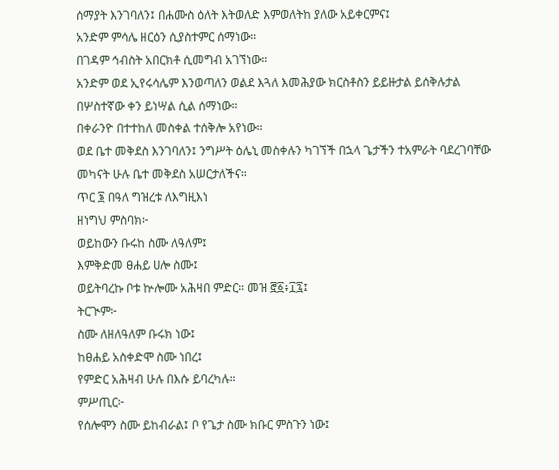ሰማያት እንገባለን፤ በሐሙስ ዕለት እትወለድ እምወለትከ ያለው አይቀርምና፤
አንድም ምሳሌ ዘርዕን ሲያስተምር ሰማነው።
በገዳም ኅብስት አበርክቶ ሲመግብ አገኘነው።
አንድም ወደ ኢየሩሳሌም እንወጣለን ወልደ እጓለ እመሕያው ክርስቶስን ይይዙታል ይሰቅሉታል በሦስተኛው ቀን ይነሣል ሲል ሰማነው።
በቀራንዮ በተተከለ መስቀል ተሰቅሎ አየነው።
ወደ ቤተ መቅደስ እንገባለን፤ ንግሥት ዕሌኒ መስቀሉን ካገኘች በኋላ ጌታችን ተአምራት ባደረገባቸው መካናት ሁሉ ቤተ መቅደስ አሠርታለችና።
ጥር ፮ በዓለ ግዝረቱ ለእግዚእነ
ዘነግህ ምስባክ፦
ወይከውን ቡሩከ ስሙ ለዓለም፤
እምቅድመ ፀሐይ ሀሎ ስሙ፤
ወይትባረኩ ቦቱ ኵሎሙ አሕዛበ ምድር። መዝ ፸፩፥፲፯፤
ትርጒም፦
ስሙ ለዘለዓለም ቡሩክ ነው፤
ከፀሐይ አስቀድሞ ስሙ ነበረ፤
የምድር አሕዛብ ሁሉ በእሱ ይባረካሉ።
ምሥጢር፦
የሰሎሞን ስሙ ይከብራል፤ ቦ የጌታ ስሙ ክቡር ምስጉን ነው፤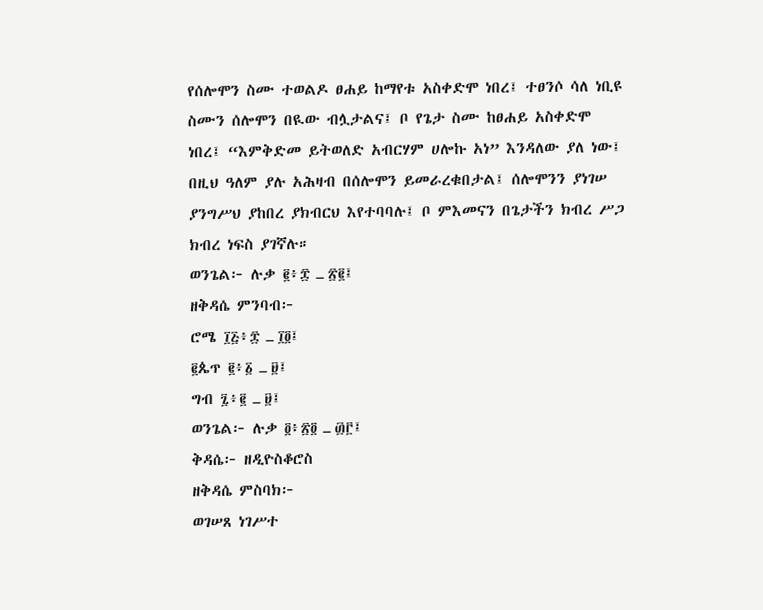የሰሎሞን ስሙ ተወልዶ ፀሐይ ከማየቱ አስቀድሞ ነበረ፤ ተፀንሶ ሳለ ነቢዩ ስሙን ሰሎሞን በዪው ብሏታልና፤ ቦ የጌታ ስሙ ከፀሐይ አስቀድሞ ነበረ፤ “እምቅድመ ይትወለድ አብርሃም ሀሎኩ አነ” እንዳለው ያለ ነው፤
በዚህ ዓለም ያሉ አሕዛብ በሰሎሞን ይመራረቁበታል፤ ሰሎሞንን ያነገሠ ያንግሥህ ያከበረ ያክብርህ እየተባባሉ፤ ቦ ምእመናን በጌታችን ክብረ ሥጋ ክብረ ነፍስ ያገኛሉ።
ወንጌል፦ ሉቃ ፪፥፰ ߺ ፳፪፤
ዘቅዳሴ ምንባብ፦
ሮሜ ፲፭፥፰ ߺ ፲፬፤
፪ጴጥ ፪፥፩ ߺ ፱፤
ግብ ፯፥፪ ߺ ፱፤
ወንጌል፦ ሉቃ ፬፥፳፬ ߺ ፴፫፤
ቅዳሴ፦ ዘዲዮስቆሮስ
ዘቅዳሴ ምስባክ፦
ወገሠጸ ነገሥተ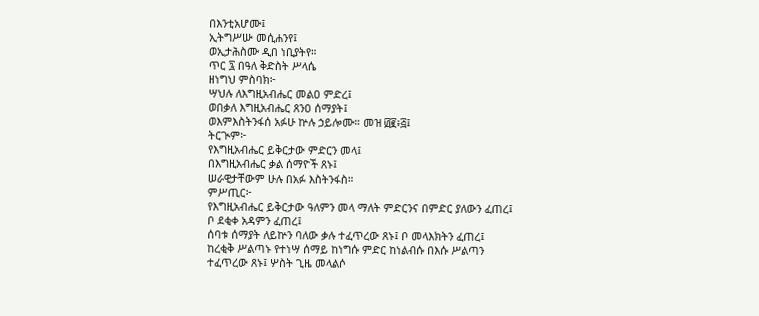በእንቲአሆሙ፤
ኢትግሥሡ መሲሐንየ፤
ወኢታሕስሙ ዲበ ነቢያትየ።
ጥር ፯ በዓለ ቅድስት ሥላሴ
ዘነግህ ምስባክ፦
ሣህሉ ለእግዚአብሔር መልዐ ምድረ፤
ወበቃለ እግዚአብሔር ጸንዐ ሰማያት፤
ወእምእስትንፋሰ አፉሁ ኵሉ ኃይሎሙ። መዝ ፴፪፥፭፤
ትርጒም፦
የእግዚአብሔር ይቅርታው ምድርን መላ፤
በእግዚአብሔር ቃል ሰማዮች ጸኑ፤
ሠራዊታቸውም ሁሉ በአፉ እስትንፋስ።
ምሥጢር፦
የእግዚአብሔር ይቅርታው ዓለምን መላ ማለት ምድርንና በምድር ያለውን ፈጠረ፤ ቦ ደቂቀ አዳምን ፈጠረ፤
ሰባቱ ሰማያት ለይኵን ባለው ቃሉ ተፈጥረው ጸኑ፤ ቦ መላእክትን ፈጠረ፤
ከረቂቅ ሥልጣኑ የተነሣ ሰማይ ከነግሱ ምድር ከነልብሱ በእሱ ሥልጣን ተፈጥረው ጸኑ፤ ሦስት ጊዜ መላልሶ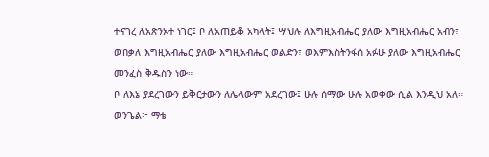ተናገረ ለአጽንኦተ ነገር፤ ቦ ለአጠይቆ አካላት፤ ሣህሉ ለእግዚአብሔር ያለው እግዚአብሔር አብን፣ ወበቃለ እግዚአብሔር ያለው እግዚአብሔር ወልድን፣ ወእምእስትንፋሰ አፉሁ ያለው እግዚአብሔር መንፈስ ቅዱስን ነው።
ቦ ለእኔ ያደረገውን ይቅርታውን ለሌላውም አደረገው፤ ሁሉ ሰማው ሁሉ አወቀው ሲል እንዲህ አለ።
ወንጌል፦ ማቴ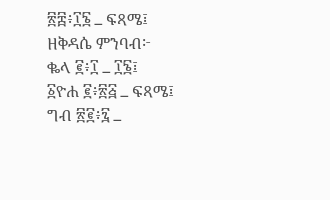፳፰፥፲፮ ߺ ፍጻሜ፤
ዘቅዳሴ ምንባብ፦
ቈላ ፪፥፲ ߺ ፲፮፤
፩ዮሐ ፪፥፳፭ ߺ ፍጻሜ፤
ግብ ፳፪፥፯ ߺ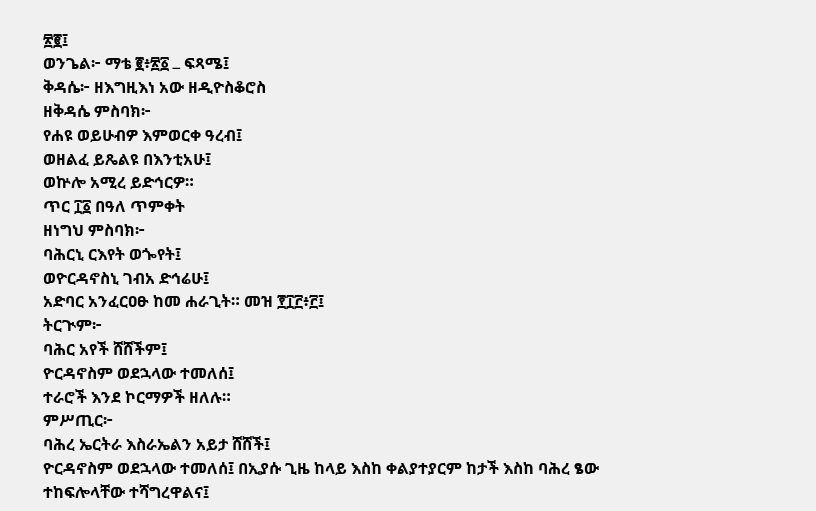፳፪፤
ወንጌል፦ ማቴ ፪፥፳፩ ߺ ፍጻሜ፤
ቅዳሴ፦ ዘእግዚእነ አው ዘዲዮስቆሮስ
ዘቅዳሴ ምስባክ፦
የሐዩ ወይሁብዎ እምወርቀ ዓረብ፤
ወዘልፈ ይጼልዩ በእንቲአሁ፤
ወኵሎ አሚረ ይድኅርዎ።
ጥር ፲፩ በዓለ ጥምቀት
ዘነግህ ምስባክ፦
ባሕርኒ ርእየት ወጐየት፤
ወዮርዳኖስኒ ገብአ ድኅሬሁ፤
አድባር አንፈርዐፁ ከመ ሐራጊት። መዝ ፻፲፫፥፫፤
ትርጒም፦
ባሕር አየች ሸሸችም፤
ዮርዳኖስም ወደኋላው ተመለሰ፤
ተራሮች እንደ ኮርማዎች ዘለሉ።
ምሥጢር፦
ባሕረ ኤርትራ እስራኤልን አይታ ሸሸች፤
ዮርዳኖስም ወደኋላው ተመለሰ፤ በኢያሱ ጊዜ ከላይ እስከ ቀልያተያርም ከታች እስከ ባሕረ ፄው ተከፍሎላቸው ተሻግረዋልና፤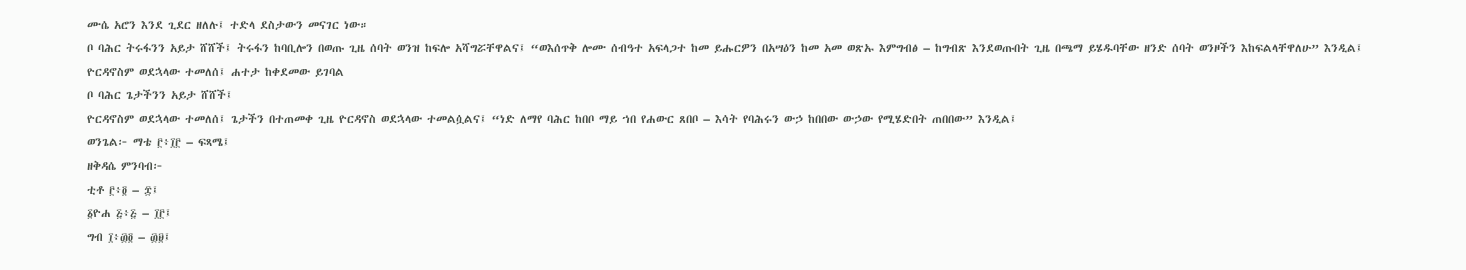ሙሴ አሮን እንደ ጊደር ዘለሉ፤ ተድላ ደስታውን መናገር ነው።
ቦ ባሕር ትሩፋንን አይታ ሸሸች፤ ትሩፋን ከባቢሎን በወጡ ጊዜ ሰባት ወንዝ ከፍሎ አሻግሯቸዋልና፤ “ወእሰጥቅ ሎሙ ሰብዓተ አፍላጋተ ከመ ይሑርዎን በአሣዕን ከመ አመ ወጽኡ እምግብፅ – ከግብጽ እንደወጡበት ጊዜ በጫማ ይሄዱባቸው ዘንድ ሰባት ወንዞችን እከፍልላቸዋለሁ” እንዲል፤
ዮርዳኖስም ወደኋላው ተመለሰ፤ ሐተታ ከቀደመው ይገባል
ቦ ባሕር ጌታችንን አይታ ሸሸች፤
ዮርዳኖስም ወደኋላው ተመለሰ፤ ጌታችን በተጠመቀ ጊዜ ዮርዳኖስ ወደኋላው ተመልሷልና፤ “ነድ ለማየ ባሕር ከበቦ ማይ ኀበ የሐውር ጸበቦ – እሳት የባሕሩን ውኃ ከበበው ውኃው የሚሄድበት ጠበበው” እንዲል፤
ወንጌል፦ ማቴ ፫፥፲፫ – ፍጻሜ፤
ዘቅዳሴ ምንባብ፦
ቲቶ ፫፥፬ – ፰፤
፩ዮሐ ፭፥፭ – ፲፫፤
ግብ ፲፥፴፬ – ፴፱፤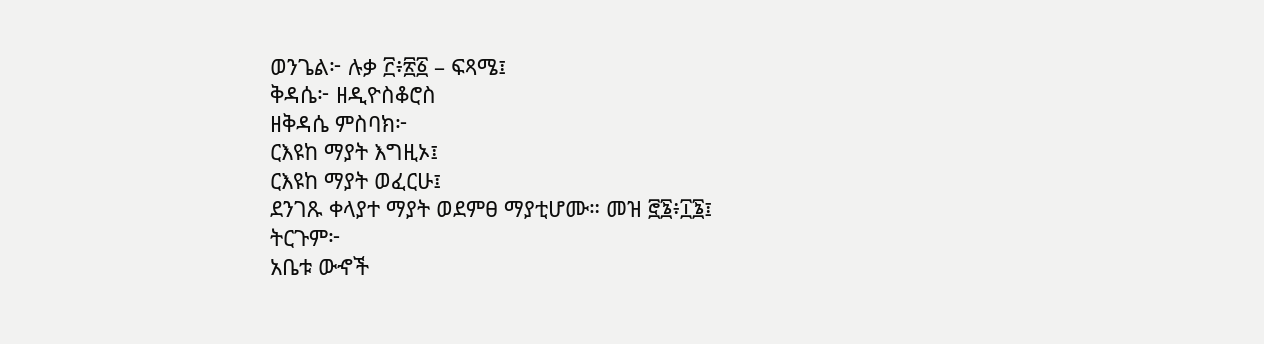ወንጌል፦ ሉቃ ፫፥፳፩ – ፍጻሜ፤
ቅዳሴ፦ ዘዲዮስቆሮስ
ዘቅዳሴ ምስባክ፦
ርእዩከ ማያት እግዚኦ፤
ርእዩከ ማያት ወፈርሁ፤
ደንገጹ ቀላያተ ማያት ወደምፀ ማያቲሆሙ። መዝ ፸፮፥፲፮፤
ትርጉም፦
አቤቱ ውኆች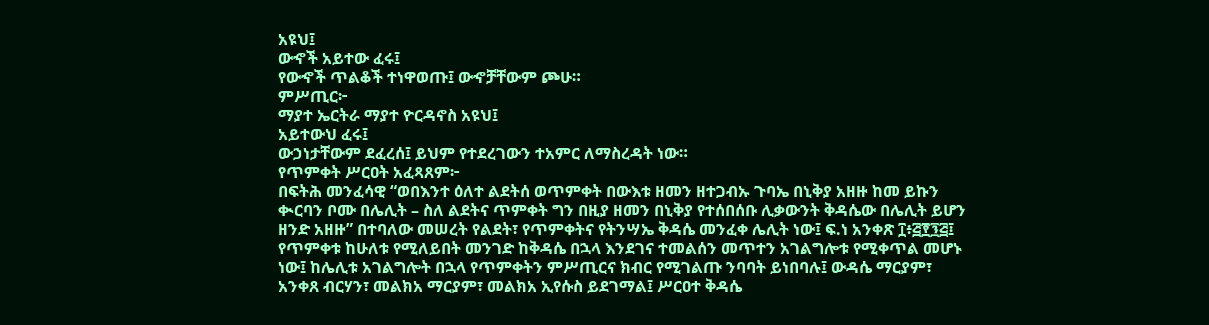አዩህ፤
ውኆች አይተው ፈሩ፤
የውኆች ጥልቆች ተነዋወጡ፤ ውኆቻቸውም ጮሁ።
ምሥጢር፦
ማያተ ኤርትራ ማያተ ዮርዳኖስ አዩህ፤
አይተውህ ፈሩ፤
ውኃነታቸውም ደፈረሰ፤ ይህም የተደረገውን ተአምር ለማስረዳት ነው።
የጥምቀት ሥርዐት አፈጻጸም፦
በፍትሕ መንፈሳዊ “ወበእንተ ዕለተ ልደትሰ ወጥምቀት በውእቱ ዘመን ዘተጋብኡ ጉባኤ በኒቅያ አዘዙ ከመ ይኩን ቊርባን ቦሙ በሌሊት – ስለ ልደትና ጥምቀት ግን በዚያ ዘመን በኒቅያ የተሰበሰቡ ሊቃውንት ቅዳሴው በሌሊት ይሆን ዘንድ አዘዙ” በተባለው መሠረት የልደት፣ የጥምቀትና የትንሣኤ ቅዳሴ መንፈቀ ሌሊት ነው፤ ፍ.ነ አንቀጽ ፲፥፭፻፺፭፤
የጥምቀቱ ከሁለቱ የሚለይበት መንገድ ከቅዳሴ በኋላ እንደገና ተመልሰን መጥተን አገልግሎቱ የሚቀጥል መሆኑ ነው፤ ከሌሊቱ አገልግሎት በኋላ የጥምቀትን ምሥጢርና ክብር የሚገልጡ ንባባት ይነበባሉ፤ ውዳሴ ማርያም፣ አንቀጸ ብርሃን፣ መልክአ ማርያም፣ መልክአ ኢየሱስ ይደገማል፤ ሥርዐተ ቅዳሴ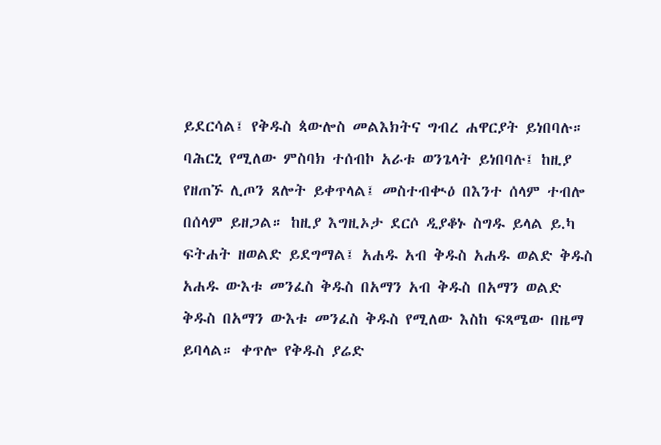ይደርሳል፤ የቅዱስ ጳውሎስ መልእክትና ግብረ ሐዋርያት ይነበባሉ።
ባሕርኒ የሚለው ምስባክ ተሰብኮ አራቱ ወንጌላት ይነበባሉ፤ ከዚያ የዘጠኙ ሊጦን ጸሎት ይቀጥላል፤ መስተብቊዕ በእንተ ሰላም ተብሎ በሰላም ይዘጋል። ከዚያ እግዚኦታ ደርሶ ዲያቆኑ ስግዱ ይላል ይ.ካ ፍትሐት ዘወልድ ይደግማል፤ አሐዱ አብ ቅዱስ አሐዱ ወልድ ቅዱስ አሐዱ ውእቱ መንፈስ ቅዱስ በአማን አብ ቅዱስ በአማን ወልድ ቅዱስ በአማን ውእቱ መንፈስ ቅዱስ የሚለው እስከ ፍጻሜው በዜማ ይባላል። ቀጥሎ የቅዱስ ያሬድ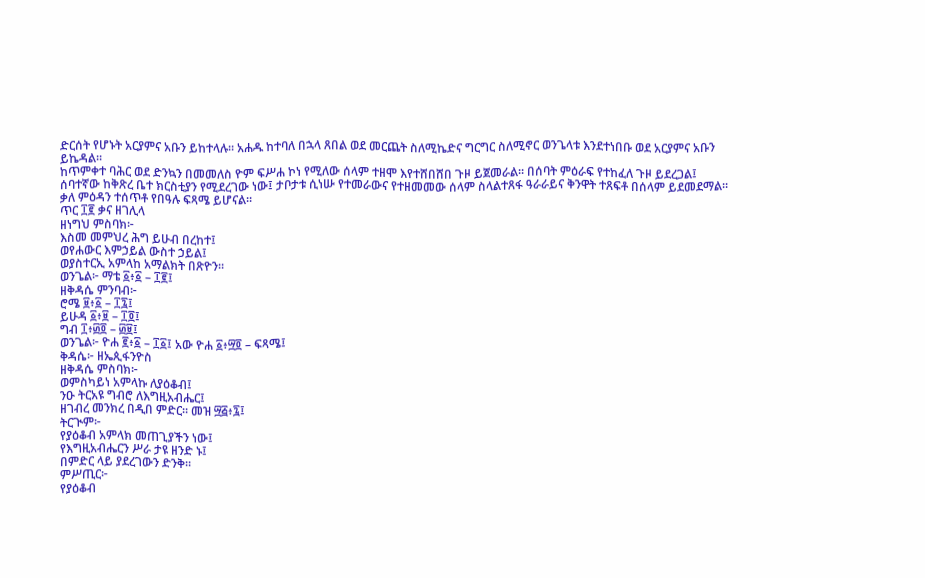ድርሰት የሆኑት አርያምና አቡን ይከተላሉ። አሐዱ ከተባለ በኋላ ጸበል ወደ መርጨት ስለሚኬድና ግርግር ስለሚኖር ወንጌላቱ እንደተነበቡ ወደ አርያምና አቡን ይኬዳል።
ከጥምቀተ ባሕር ወደ ድንኳን በመመለስ ዮም ፍሥሐ ኮነ የሚለው ሰላም ተዘሞ እየተሸበሸበ ጉዞ ይጀመራል። በሰባት ምዕራፍ የተከፈለ ጉዞ ይደረጋል፤ ሰባተኛው ከቅጽረ ቤተ ክርስቲያን የሚደረገው ነው፤ ታቦታቱ ሲነሡ የተመራውና የተዘመመው ሰላም ስላልተጸፋ ዓራራይና ቅንዋት ተጸፍቶ በሰላም ይደመደማል። ቃለ ምዕዳን ተሰጥቶ የበዓሉ ፍጻሜ ይሆናል።
ጥር ፲፪ ቃና ዘገሊላ
ዘነግህ ምስባክ፦
እስመ መምህረ ሕግ ይሁብ በረከተ፤
ወየሐውር እምኃይል ውስተ ኃይል፤
ወያስተርኢ አምላከ አማልክት በጽዮን።
ወንጌል፦ ማቴ ፩፥፩ – ፲፪፤
ዘቅዳሴ ምንባብ፦
ሮሜ ፱፥፩ – ፲፯፤
ይሁዳ ፩፥፱ – ፲፬፤
ግብ ፲፥፴፬ – ፴፱፤
ወንጌል፦ ዮሐ ፪፥፩ – ፲፩፤ አው ዮሐ ፩፥፵፬ – ፍጻሜ፤
ቅዳሴ፦ ዘኤጲፋንዮስ
ዘቅዳሴ ምስባክ፦
ወምስካይነ አምላኩ ለያዕቆብ፤
ንዑ ትርአዩ ግብሮ ለእግዚአብሔር፤
ዘገብረ መንክረ በዲበ ምድር። መዝ ፵፭፥፯፤
ትርጒም፦
የያዕቆብ አምላክ መጠጊያችን ነው፤
የእግዚአብሔርን ሥራ ታዩ ዘንድ ኑ፤
በምድር ላይ ያደረገውን ድንቅ።
ምሥጢር፦
የያዕቆብ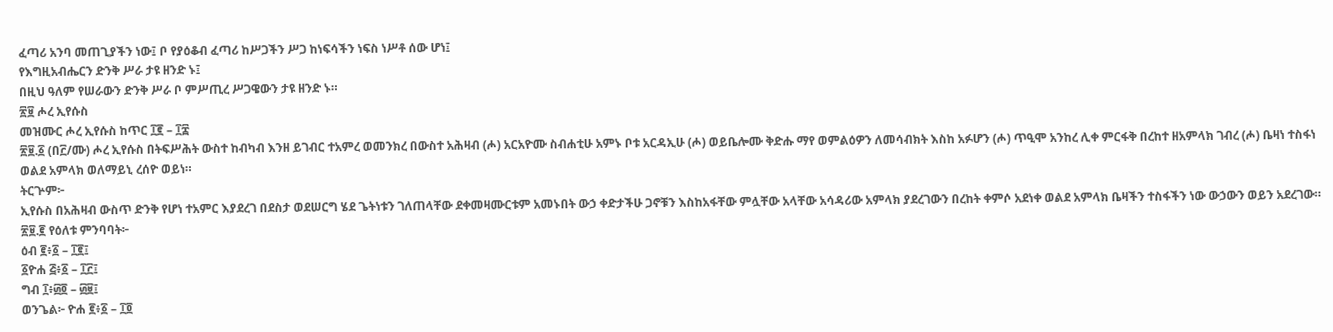ፈጣሪ አንባ መጠጊያችን ነው፤ ቦ የያዕቆብ ፈጣሪ ከሥጋችን ሥጋ ከነፍሳችን ነፍስ ነሥቶ ሰው ሆነ፤
የእግዚአብሔርን ድንቅ ሥራ ታዩ ዘንድ ኑ፤
በዚህ ዓለም የሠራውን ድንቅ ሥራ ቦ ምሥጢረ ሥጋዌውን ታዩ ዘንድ ኑ።
፳፱ ሖረ ኢየሱስ
መዝሙር ሖረ ኢየሱስ ከጥር ፲፪ – ፲፰
፳፱.፩ (በ፫/ሙ) ሖረ ኢየሱስ በትፍሥሕት ውስተ ከብካብ እንዘ ይገብር ተአምረ ወመንክረ በውስተ አሕዛብ (ሖ) አርአዮሙ ስብሐቲሁ አምኑ ቦቱ አርዳኢሁ (ሖ) ወይቤሎሙ ቅድሑ ማየ ወምልዕዎን ለመሳብክት እስከ አፉሆን (ሖ) ጥዒሞ አንከረ ሊቀ ምርፋቅ በረከተ ዘአምላክ ገብረ (ሖ) ቤዛነ ተስፋነ ወልደ አምላክ ወለማይኒ ረሰዮ ወይነ።
ትርጕም፦
ኢየሱስ በአሕዛብ ውስጥ ድንቅ የሆነ ተአምር እያደረገ በደስታ ወደሠርግ ሄደ ጌትነቱን ገለጠላቸው ደቀመዛሙርቱም አመኑበት ውኃ ቀድታችሁ ጋኖቹን እስከአፋቸው ምሏቸው አላቸው አሳዳሪው አምላክ ያደረገውን በረከት ቀምሶ አደነቀ ወልደ አምላክ ቤዛችን ተስፋችን ነው ውኃውን ወይን አደረገው።
፳፱.፪ የዕለቱ ምንባባት፦
ዕብ ፪፥፩ – ፲፪፤
፩ዮሐ ፭፥፩ – ፲፫፤
ግብ ፲፥፴፬ – ፴፱፤
ወንጌል፦ ዮሐ ፪፥፩ – ፲፬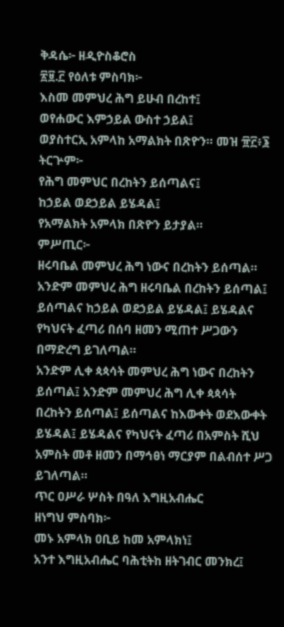ቅዳሴ፦ ዘዲዮስቆሮስ
፳፱.፫ የዕለቱ ምስባክ፦
እስመ መምህረ ሕግ ይሁብ በረከተ፤
ወየሐውር እምኃይል ውስተ ኃይል፤
ወያስተርኢ አምላከ አማልክት በጽዮን። መዝ ፹፫፥፮
ትርጕም፦
የሕግ መምህር በረከትን ይሰጣልና፤
ከኃይል ወደኃይል ይሄዳል፤
የአማልክት አምላክ በጽዮን ይታያል።
ምሥጢር፦
ዘሩባቤል መምህረ ሕግ ነውና በረከትን ይሰጣል። አንድም መምህረ ሕግ ዘሩባቤል በረከትን ይሰጣል፤ ይሰጣልና ከኃይል ወደኃይል ይሄዳል፤ ይሄዳልና የካህናት ፈጣሪ በሰባ ዘመን ሚጠተ ሥጋውን በማድረግ ይገለጣል።
አንድም ሊቀ ጳጳሳት መምህረ ሕግ ነውና በረከትን ይሰጣል፤ አንድም መምህረ ሕግ ሊቀ ጳጳሳት በረከትን ይሰጣል፤ ይሰጣልና ከእውቀት ወደእውቀት ይሄዳል፤ ይሄዳልና የካህናት ፈጣሪ በአምስት ሺህ አምስት መቶ ዘመን በማኅፀነ ማርያም በልብሰተ ሥጋ ይገለጣል።
ጥር ዐሥራ ሦስት በዓለ እግዚአብሔር
ዘነግህ ምስባክ፦
መኑ አምላክ ዐቢይ ከመ አምላክነ፤
አንተ እግዚአብሔር ባሕቲትከ ዘትገብር መንክረ፤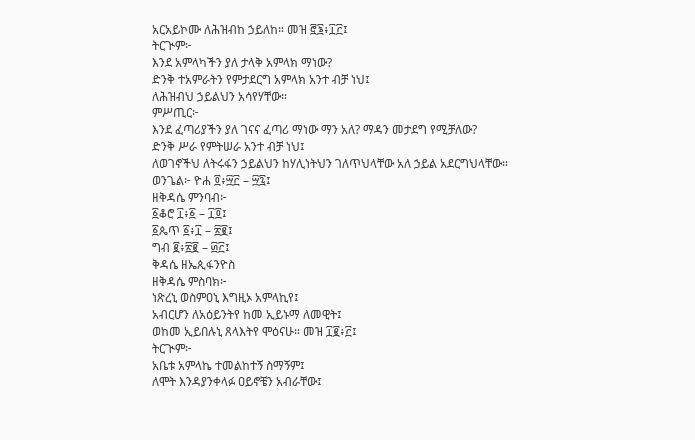አርአይኮሙ ለሕዝብከ ኃይለከ። መዝ ፸፮፥፲፫፤
ትርጒም፦
እንደ አምላካችን ያለ ታላቅ አምላክ ማነው?
ድንቅ ተአምራትን የምታደርግ አምላክ አንተ ብቻ ነህ፤
ለሕዝብህ ኃይልህን አሳየሃቸው።
ምሥጢር፦
እንደ ፈጣሪያችን ያለ ገናና ፈጣሪ ማነው ማን አለ? ማዳን መታደግ የሚቻለው?
ድንቅ ሥራ የምትሠራ አንተ ብቻ ነህ፤
ለወገኖችህ ለትሩፋን ኃይልህን ከሃሊነትህን ገለጥህላቸው አለ ኃይል አደርግህላቸው።
ወንጌል፦ ዮሐ ፬፥፵፫ – ፵፯፤
ዘቅዳሴ ምንባብ፦
፩ቆሮ ፲፥፩ – ፲፬፤
፩ጴጥ ፩፥፲ – ፳፪፤
ግብ ፪፥፳፪ – ፴፫፤
ቅዳሴ ዘኤጲፋንዮስ
ዘቅዳሴ ምስባክ፦
ነጽረኒ ወስምዐኒ እግዚኦ አምላኪየ፤
አብርሆን ለአዕይንትየ ከመ ኢይኑማ ለመዊት፤
ወከመ ኢይበሉኒ ጸላእትየ ሞዕናሁ። መዝ ፲፪፥፫፤
ትርጒም፦
አቤቱ አምላኬ ተመልከተኝ ስማኝም፤
ለሞት እንዳያንቀላፉ ዐይኖቼን አብራቸው፤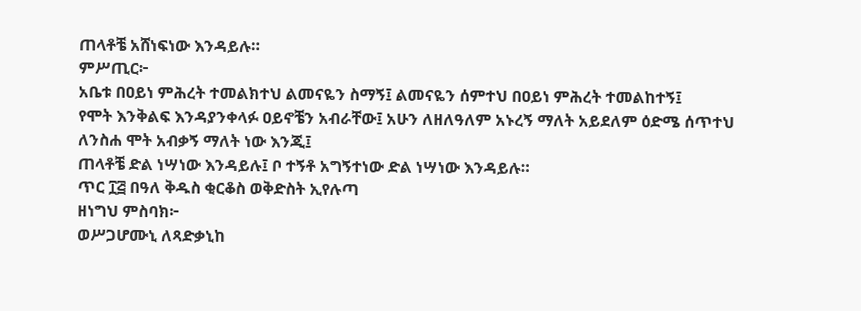ጠላቶቼ አሸነፍነው እንዳይሉ።
ምሥጢር፦
አቤቱ በዐይነ ምሕረት ተመልክተህ ልመናዬን ስማኝ፤ ልመናዬን ሰምተህ በዐይነ ምሕረት ተመልከተኝ፤
የሞት እንቅልፍ እንዳያንቀላፉ ዐይኖቼን አብራቸው፤ አሁን ለዘለዓለም አኑረኝ ማለት አይደለም ዕድሜ ሰጥተህ ለንስሐ ሞት አብቃኝ ማለት ነው እንጂ፤
ጠላቶቼ ድል ነሣነው እንዳይሉ፤ ቦ ተኝቶ አግኝተነው ድል ነሣነው እንዳይሉ።
ጥር ፲፭ በዓለ ቅዱስ ቂርቆስ ወቅድስት ኢየሉጣ
ዘነግህ ምስባክ፦
ወሥጋሆሙኒ ለጻድቃኒከ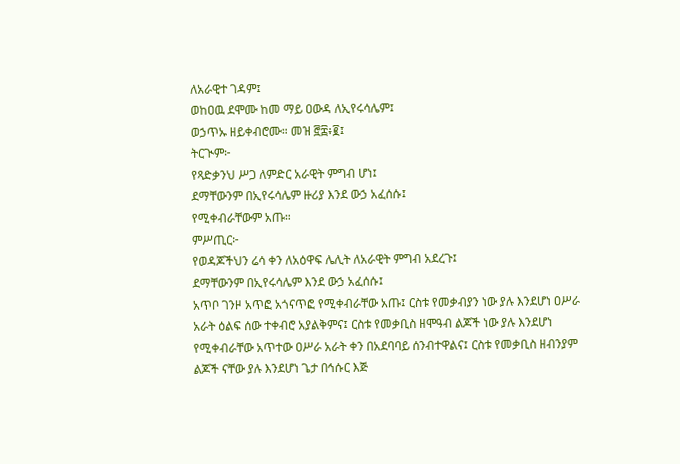ለአራዊተ ገዳም፤
ወከዐዉ ደሞሙ ከመ ማይ ዐውዳ ለኢየሩሳሌም፤
ወኃጥኡ ዘይቀብሮሙ። መዝ ፸፰፥፪፤
ትርጒም፦
የጻድቃንህ ሥጋ ለምድር አራዊት ምግብ ሆነ፤
ደማቸውንም በኢየሩሳሌም ዙሪያ እንደ ውኃ አፈሰሱ፤
የሚቀብራቸውም አጡ።
ምሥጢር፦
የወዳጆችህን ሬሳ ቀን ለአዕዋፍ ሌሊት ለአራዊት ምግብ አደረጉ፤
ደማቸውንም በኢየሩሳሌም እንደ ውኃ አፈሰሱ፤
አጥቦ ገንዞ አጥፎ አጎናጥፎ የሚቀብራቸው አጡ፤ ርስቱ የመቃብያን ነው ያሉ እንደሆነ ዐሥራ አራት ዕልፍ ሰው ተቀብሮ አያልቅምና፤ ርስቱ የመቃቢስ ዘሞዓብ ልጆች ነው ያሉ እንደሆነ የሚቀብራቸው አጥተው ዐሥራ አራት ቀን በአደባባይ ሰንብተዋልና፤ ርስቱ የመቃቢስ ዘብንያም ልጆች ናቸው ያሉ እንደሆነ ጌታ በኅሱር እጅ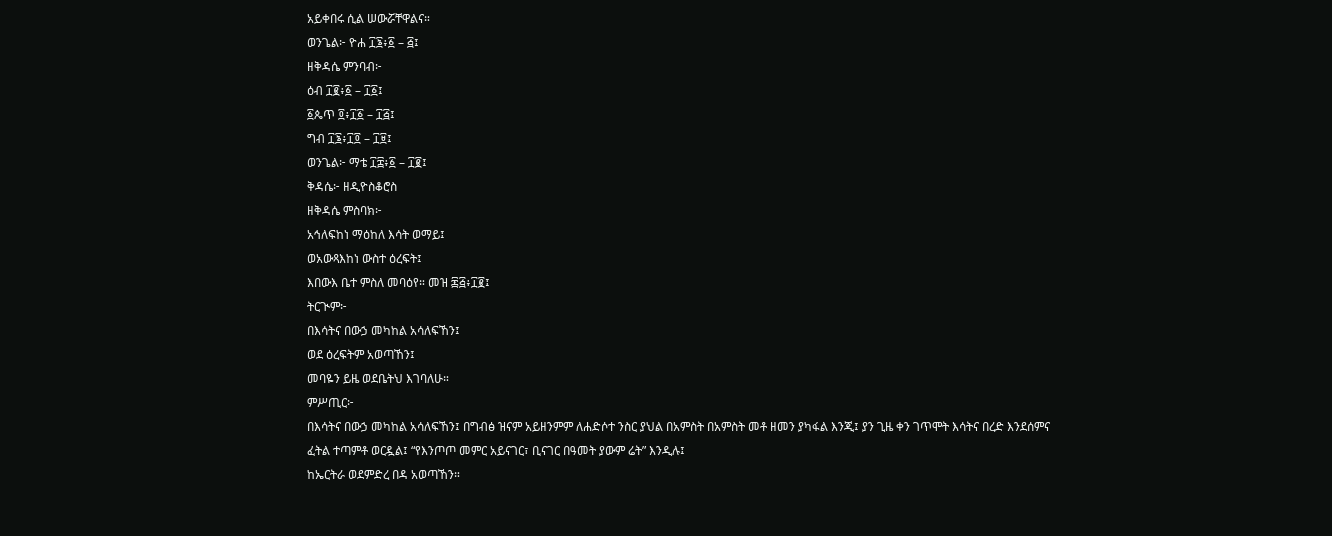አይቀበሩ ሲል ሠውሯቸዋልና።
ወንጌል፦ ዮሐ ፲፮፥፩ – ፭፤
ዘቅዳሴ ምንባብ፦
ዕብ ፲፪፥፩ – ፲፩፤
፩ጴጥ ፬፥፲፩ – ፲፭፤
ግብ ፲፮፥፲፬ – ፲፱፤
ወንጌል፦ ማቴ ፲፰፥፩ – ፲፪፤
ቅዳሴ፦ ዘዲዮስቆሮስ
ዘቅዳሴ ምስባክ፦
አኅለፍከነ ማዕከለ እሳት ወማይ፤
ወአውጻእከነ ውስተ ዕረፍት፤
እበውእ ቤተ ምስለ መባዕየ። መዝ ፷፭፥፲፪፤
ትርጒም፦
በእሳትና በውኃ መካከል አሳለፍኸን፤
ወደ ዕረፍትም አወጣኸን፤
መባዬን ይዜ ወደቤትህ እገባለሁ።
ምሥጢር፦
በእሳትና በውኃ መካከል አሳለፍኸን፤ በግብፅ ዝናም አይዘንምም ለሐድሶተ ንስር ያህል በአምስት በአምስት መቶ ዘመን ያካፋል እንጂ፤ ያን ጊዜ ቀን ገጥሞት እሳትና በረድ እንደሰምና ፈትል ተጣምቶ ወርዷል፤ “የእንጦጦ መምር አይናገር፣ ቢናገር በዓመት ያውም ሬት” እንዲሉ፤
ከኤርትራ ወደምድረ በዳ አወጣኸን።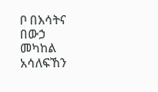ቦ በእሳትና በውኃ መካከል አሳለፍኸን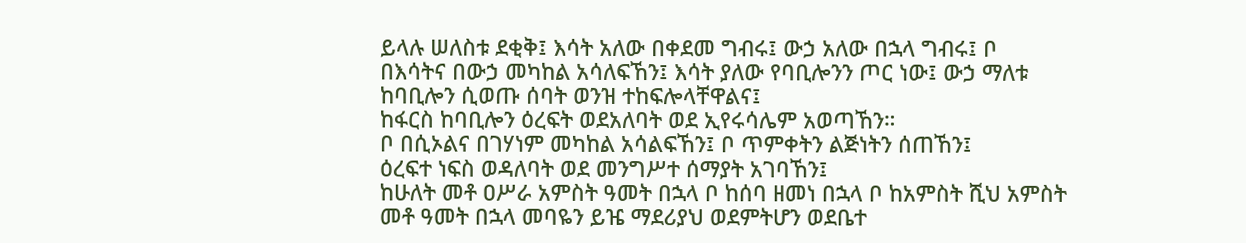ይላሉ ሠለስቱ ደቂቅ፤ እሳት አለው በቀደመ ግብሩ፤ ውኃ አለው በኋላ ግብሩ፤ ቦ በእሳትና በውኃ መካከል አሳለፍኸን፤ እሳት ያለው የባቢሎንን ጦር ነው፤ ውኃ ማለቱ ከባቢሎን ሲወጡ ሰባት ወንዝ ተከፍሎላቸዋልና፤
ከፋርስ ከባቢሎን ዕረፍት ወደአለባት ወደ ኢየሩሳሌም አወጣኸን።
ቦ በሲኦልና በገሃነም መካከል አሳልፍኸን፤ ቦ ጥምቀትን ልጅነትን ሰጠኸን፤
ዕረፍተ ነፍስ ወዳለባት ወደ መንግሥተ ሰማያት አገባኸን፤
ከሁለት መቶ ዐሥራ አምስት ዓመት በኋላ ቦ ከሰባ ዘመነ በኋላ ቦ ከአምስት ሺህ አምስት መቶ ዓመት በኋላ መባዬን ይዤ ማደሪያህ ወደምትሆን ወደቤተ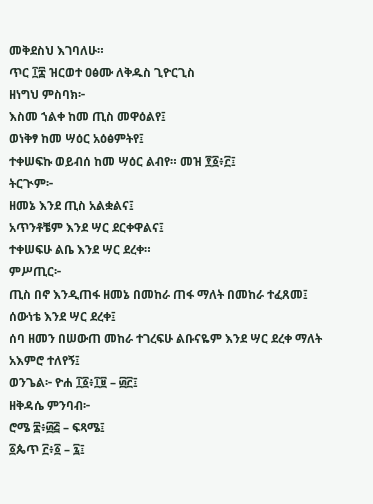መቅደስህ እገባለሁ።
ጥር ፲፰ ዝርወተ ዐፅሙ ለቅዱስ ጊዮርጊስ
ዘነግህ ምስባክ፦
እስመ ኀልቀ ከመ ጢስ መዋዕልየ፤
ወነቅፃ ከመ ሣዕር አዕፅምትየ፤
ተቀሠፍኩ ወይብሰ ከመ ሣዕር ልብየ። መዝ ፻፩፥፫፤
ትርጒም፦
ዘመኔ እንደ ጢስ አልቋልና፤
አጥንቶቼም እንደ ሣር ደርቀዋልና፤
ተቀሠፍሁ ልቤ እንደ ሣር ደረቀ።
ምሥጢር፦
ጢስ በኖ እንዲጠፋ ዘመኔ በመከራ ጠፋ ማለት በመከራ ተፈጸመ፤
ሰውነቴ እንደ ሣር ደረቀ፤
ሰባ ዘመን በሠውጠ መከራ ተገረፍሁ ልቡናዬም እንደ ሣር ደረቀ ማለት አእምሮ ተለየኝ፤
ወንጌል፦ ዮሐ ፲፩፥፲፱ – ፴፫፤
ዘቅዳሴ ምንባብ፦
ሮሜ ፰፥፴፭ – ፍጻሜ፤
፩ጴጥ ፫፥፩ – ፯፤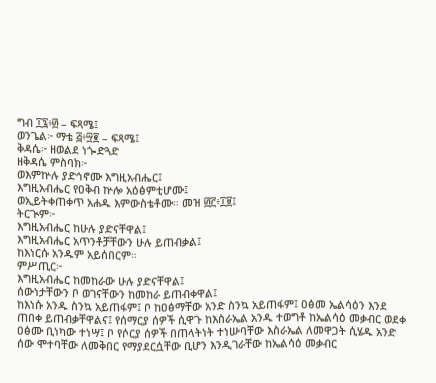ግብ ፲፯፥፴ – ፍጻሜ፤
ወንጌል፦ ማቴ ፭፥፵፪ – ፍጻሜ፤
ቅዳሴ፦ ዘወልደ ነጐድጓድ
ዘቅዳሴ ምስባክ፦
ወእምኵሉ ያድኅኖሙ እግዚአብሔር፤
እግዚአብሔር የዐቅብ ኵሎ አዕፅምቲሆሙ፤
ወኢይትቀጠቀጥ አሐዱ እምውስቴቶሙ። መዝ ፴፫፥፲፱፤
ትርጒም፦
እግዚአብሔር ከሁሉ ያድናቸዋል፤
እግዚአብሔር አጥንቶቻቸውን ሁሉ ይጠብቃል፤
ከእነርሱ አንዱም አይሰበርም።
ምሥጢር፦
እግዚአብሔር ከመከራው ሁሉ ያድናቸዋል፤
ሰውነታቸውን ቦ ወገናቸውን ከመከራ ይጠብቀዋል፤
ከእነሱ አንዱ ስንኳ አይጠፋም፤ ቦ ከዐፅማቸው አንድ ስንኳ አይጠፋም፤ ዐፅመ ኤልሳዕን እንደ ጠበቀ ይጠብቃቸዋልና፤ የሰማርያ ሰዎች ሲዋጉ ከእስራኤል አንዱ ተወግቶ ከኤልሳዕ መቃብር ወደቀ ዐፅሙ ቢነካው ተነሣ፤ ቦ የሶርያ ሰዎች በጠላትነት ተነሡባቸው እስራኤል ለመዋጋት ሲሄዱ አንድ ሰው ሞተባቸው ለመቅበር የማያደርሷቸው ቢሆን እንዲገራቸው ከኤልሳዕ መቃብር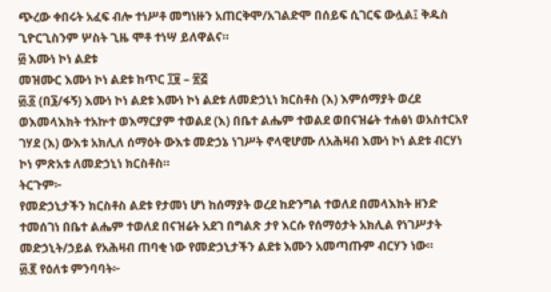ጭረው ቀበሩት አፈፍ ብሎ ተነሥቶ መግነዙን አጠርቅሞ/አገልድሞ በሰይፍ ሲገርፍ ውሏል፤ ቅዱስ ጊዮርጊስንም ሦስት ጊዜ ሞቶ ተነሣ ይለዋልና።
፴ እሙነ ኮነ ልደቱ
መዝሙር እሙነ ኮነ ልደቱ ከጥር ፲፱ – ፳፭
፴.፩ (በ፮/ፋኝ) እሙነ ኮነ ልደቱ እሙነ ኮነ ልደቱ ለመድኃኒነ ክርስቶስ (እ) እምሰማያት ወረደ ወእመላእክት ተአኵተ ወእማርያም ተወልደ (እ) በቤተ ልሔም ተወልደ ወበናዝሬት ተሐፅነ ወአስተርአየ ገሃደ (እ) ውእቱ አክሊለ ሰማዕት ውእቱ መድኃኔ ነገሥት ኖላዊሆሙ ለአሕዛብ እሙነ ኮነ ልደቱ ብርሃነ ኮነ ምጽአቱ ለመድኃኒነ ክርስቶስ።
ትርጉም፦
የመድኃኒታችን ክርስቶስ ልደቱ የታመነ ሆነ ከሰማያት ወረደ ከድንግል ተወለደ በመላእክት ዘንድ ተመሰገነ በቤተ ልሔም ተወለደ በናዝሬት አደገ በግልጽ ታየ እርሱ የሰማዕታት አክሊል የነገሥታት መድኃኒት/ኃይል የአሕዛብ ጠባቂ ነው የመድኃኒታችን ልደቱ እሙን አመጣጡም ብርሃን ነው።
፴.፪ የዕለቱ ምንባባት፦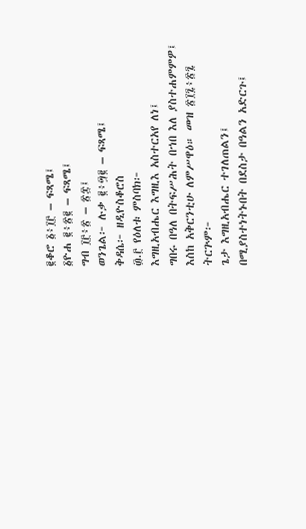፪ቆሮ ፩፥፲፫ – ፍጻሜ፤
፩ዮሐ ፪፥፳፪ – ፍጻሜ፤
ግብ ፲፫፥፳ – ፳፰፤
ወንጌል፦ ሉቃ ፪፥፵፪ – ፍጻሜ፤
ቅዳሴ፦ ዘዲዮስቆሮስ
፴.፫ የዕለቱ ምስባክ፦
እግዚአብሔር እግዚእ አስተርአየ ለነ፤
ግበሩ በዓለ በትፍሥሕት በኀበ እለ ያስተሐምምዎ፤
እስከ አቅርንቲሁ ለምሥዋዕ። መዝ ፳፲፯፥፳፯
ትርጕም፦
ጌታ እግዚአብሔር ተገለጠልን፤
በሚያስተነትኑበት በደስታ በዓልን አድርጉ፤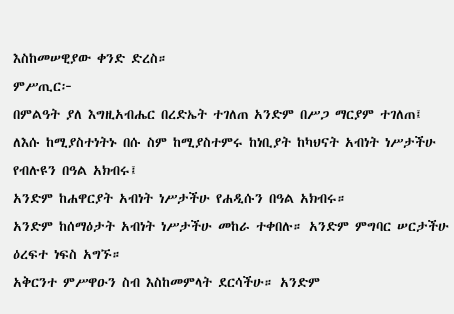እስከመሠዊያው ቀንድ ድረስ።
ምሥጢር፦
በምልዓት ያለ እግዚአብሔር በረድኤት ተገለጠ አንድም በሥጋ ማርያም ተገለጠ፤
ለእሱ ከሚያስተነትኑ በሱ ስም ከሚያስተምሩ ከነቢያት ከካህናት አብነት ነሥታችሁ የብሉዩን በዓል አክብሩ፤
አንድም ከሐዋርያት አብነት ነሥታችሁ የሐዲሱን በዓል አክብሩ።
አንድም ከሰማዕታት አብነት ነሥታችሁ መከራ ተቀበሉ። አንድም ምግባር ሠርታችሁ ዕረፍተ ነፍስ አግኙ።
አቅርንተ ምሥዋዑን ስብ እስከመምላት ደርሳችሁ። አንድም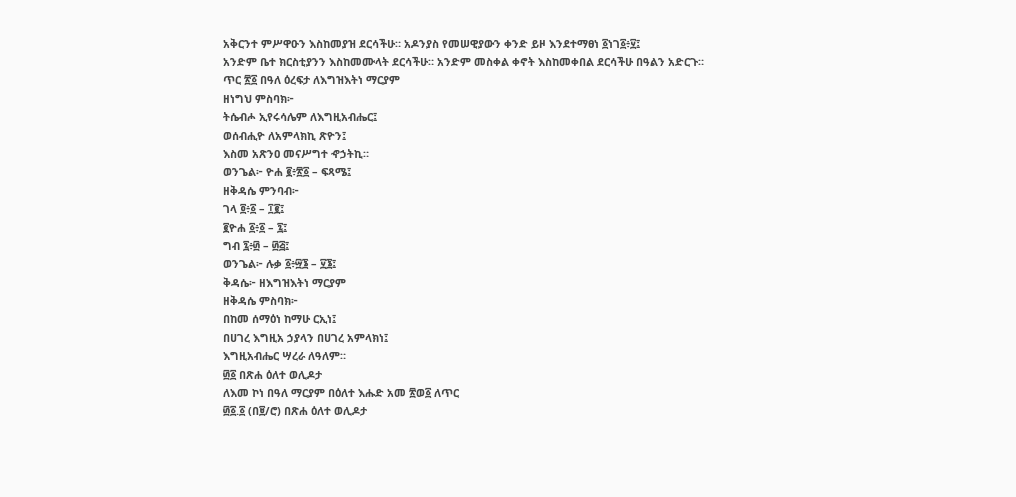አቅርንተ ምሥዋዑን እስከመያዝ ደርሳችሁ። አዶንያስ የመሠዊያውን ቀንድ ይዞ እንደተማፀነ ፩ነገ፩፥፶፤
አንድም ቤተ ክርስቲያንን እስከመሙላት ደርሳችሁ። አንድም መስቀል ቀኖት እስከመቀበል ደርሳችሁ በዓልን አድርጉ።
ጥር ፳፩ በዓለ ዕረፍታ ለእግዝእትነ ማርያም
ዘነግህ ምስባክ፦
ትሴብሖ ኢየሩሳሌም ለእግዚአብሔር፤
ወሰብሒዮ ለአምላክኪ ጽዮን፤
እስመ አጽንዐ መናሥግተ ኆኃትኪ።
ወንጌል፦ ዮሐ ፪፥፳፩ – ፍጻሜ፤
ዘቅዳሴ ምንባብ፦
ገላ ፬፥፩ – ፲፪፤
፪ዮሐ ፩፥፩ – ፯፤
ግብ ፯፥፴ – ፴፭፤
ወንጌል፦ ሉቃ ፩፥፵፮ – ፶፮፤
ቅዳሴ፦ ዘእግዝእትነ ማርያም
ዘቅዳሴ ምስባክ፦
በከመ ሰማዕነ ከማሁ ርኢነ፤
በሀገረ እግዚአ ኃያላን በሀገረ አምላክነ፤
እግዚአብሔር ሣረራ ለዓለም።
፴፩ በጽሐ ዕለተ ወሊዶታ
ለእመ ኮነ በዓለ ማርያም በዕለተ እሑድ አመ ፳ወ፩ ለጥር
፴፩.፩ (በ፱/ሮ) በጽሐ ዕለተ ወሊዶታ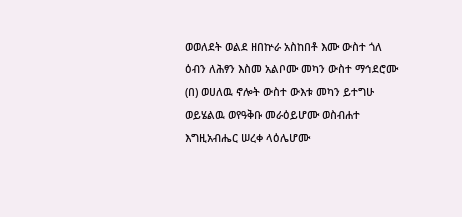ወወለደት ወልደ ዘበኵራ አስከበቶ እሙ ውስተ ጎለ ዕብን ለሕፃን እስመ አልቦሙ መካን ውስተ ማኅደሮሙ (በ) ወሀለዉ ኖሎት ውስተ ውእቱ መካን ይተግሁ ወይሄልዉ ወየዓቅቡ መራዕይሆሙ ወስብሐተ እግዚአብሔር ሠረቀ ላዕሌሆሙ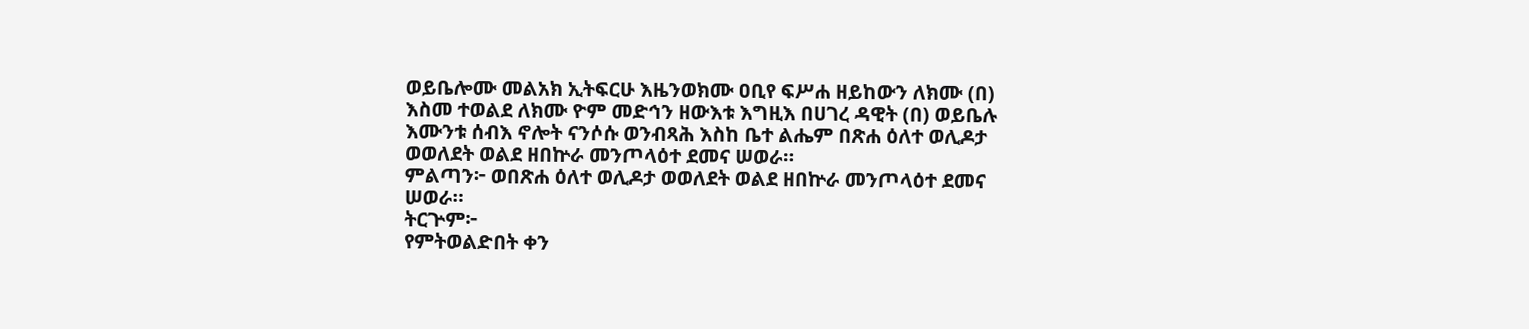ወይቤሎሙ መልአክ ኢትፍርሁ እዜንወክሙ ዐቢየ ፍሥሐ ዘይከውን ለክሙ (በ) እስመ ተወልደ ለክሙ ዮም መድኅን ዘውእቱ እግዚእ በሀገረ ዳዊት (በ) ወይቤሉ እሙንቱ ሰብእ ኖሎት ናንሶሱ ወንብጻሕ እስከ ቤተ ልሔም በጽሐ ዕለተ ወሊዶታ ወወለደት ወልደ ዘበኵራ መንጦላዕተ ደመና ሠወራ።
ምልጣን፦ ወበጽሐ ዕለተ ወሊዶታ ወወለደት ወልደ ዘበኵራ መንጦላዕተ ደመና ሠወራ።
ትርጕም፦
የምትወልድበት ቀን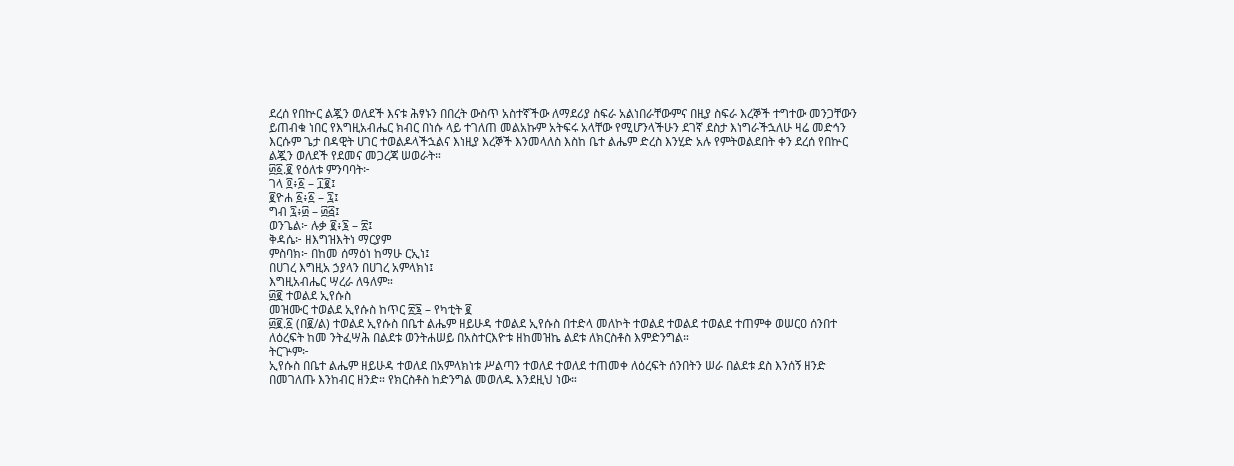ደረሰ የበኵር ልጇን ወለደች እናቱ ሕፃኑን በበረት ውስጥ አስተኛችው ለማደሪያ ስፍራ አልነበራቸውምና በዚያ ስፍራ እረኞች ተግተው መንጋቸውን ይጠብቁ ነበር የእግዚአብሔር ክብር በነሱ ላይ ተገለጠ መልአኩም አትፍሩ አላቸው የሚሆንላችሁን ደገኛ ደስታ እነግራችኋለሁ ዛሬ መድኅን እርሱም ጌታ በዳዊት ሀገር ተወልዶላችኋልና እነዚያ እረኞች እንመላለስ እስከ ቤተ ልሔም ድረስ እንሂድ አሉ የምትወልደበት ቀን ደረሰ የበኵር ልጇን ወለደች የደመና መጋረጃ ሠወራት።
፴፩.፪ የዕለቱ ምንባባት፦
ገላ ፬፥፩ – ፲፪፤
፪ዮሐ ፩፥፩ – ፯፤
ግብ ፯፥፴ – ፴፭፤
ወንጌል፦ ሉቃ ፪፥፮ – ፳፤
ቅዳሴ፦ ዘእግዝእትነ ማርያም
ምስባክ፦ በከመ ሰማዕነ ከማሁ ርኢነ፤
በሀገረ እግዚአ ኃያላን በሀገረ አምላክነ፤
እግዚአብሔር ሣረራ ለዓለም።
፴፪ ተወልደ ኢየሱስ
መዝሙር ተወልደ ኢየሱስ ከጥር ፳፮ – የካቲት ፪
፴፪.፩ (በ፪/ል) ተወልደ ኢየሱስ በቤተ ልሔም ዘይሁዳ ተወልደ ኢየሱስ በተድላ መለኮት ተወልደ ተወልደ ተወልደ ተጠምቀ ወሠርዐ ሰንበተ ለዕረፍት ከመ ንትፈሣሕ በልደቱ ወንትሐሠይ በአስተርእዮቱ ዘከመዝኬ ልደቱ ለክርስቶስ እምድንግል።
ትርጕም፦
ኢየሱስ በቤተ ልሔም ዘይሁዳ ተወለደ በአምላክነቱ ሥልጣን ተወለደ ተወለደ ተጠመቀ ለዕረፍት ሰንበትን ሠራ በልደቱ ደስ እንሰኝ ዘንድ በመገለጡ እንከብር ዘንድ። የክርስቶስ ከድንግል መወለዱ እንደዚህ ነው።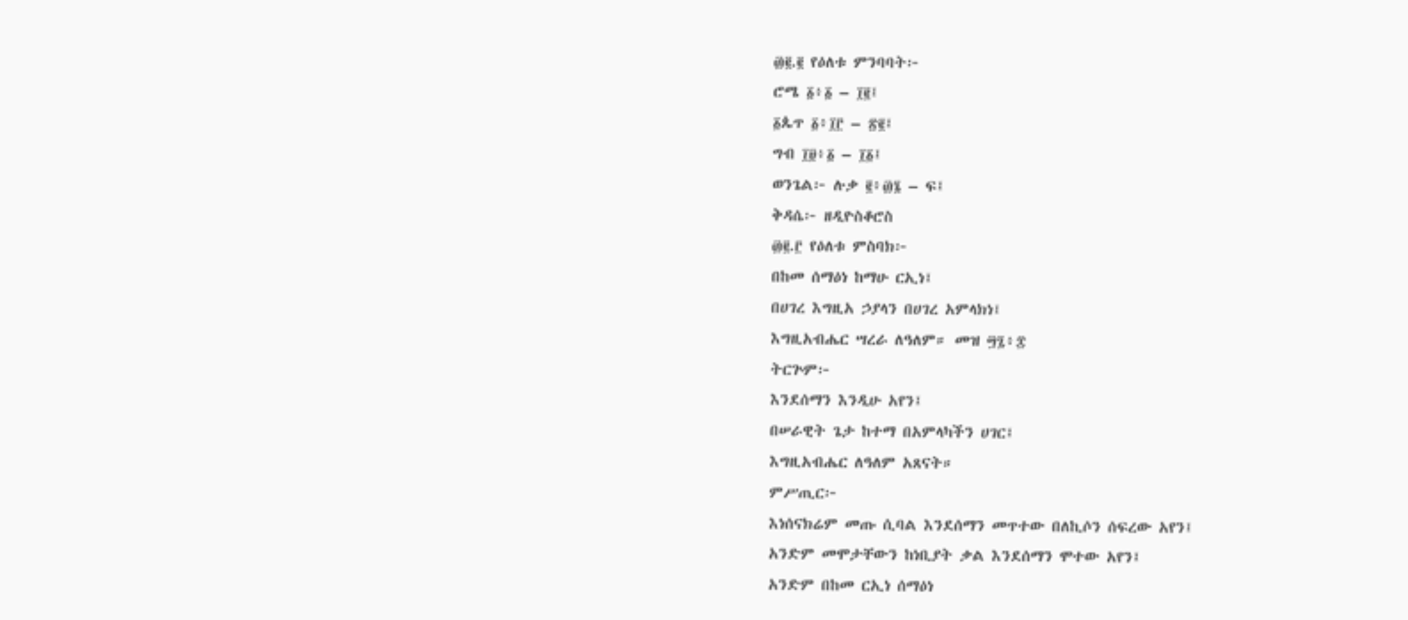፴፪.፪ የዕለቱ ምንባባት፦
ሮሜ ፩፥፩ – ፲፪፤
፩ጴጥ ፩፥፲፫ – ፳፪፤
ግብ ፲፱፥፩ – ፲፩፤
ወንጌል፦ ሉቃ ፪፥፴፮ – ፍ፤
ቅዳሴ፦ ዘዲዮስቆሮስ
፴፪.፫ የዕለቱ ምስባክ፦
በከመ ሰማዕነ ከማሁ ርኢነ፤
በሀገረ እግዚአ ኃያላን በሀገረ አምላክነ፤
እግዚአብሔር ሣረራ ለዓለም። መዝ ፵፯፥፰
ትርጕም፦
እንደሰማን እንዲሁ አየን፤
በሠራዊት ጌታ ከተማ በአምላካችን ሀገር፤
እግዚአብሔር ለዓለም አጸናት።
ምሥጢር፦
እነሰናክሬም መጡ ሲባል እንደሰማን መጥተው በለኪሶን ሰፍረው አየን፤
አንድም መሞታቸውን ከነቢያት ቃል እንደሰማን ሞተው አየን፤
አንድም በከመ ርኢነ ሰማዕነ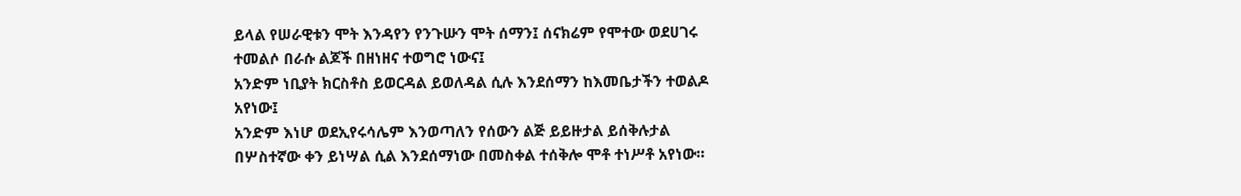ይላል የሠራዊቱን ሞት እንዳየን የንጉሡን ሞት ሰማን፤ ሰናክሬም የሞተው ወደሀገሩ ተመልሶ በራሱ ልጆች በዘነዘና ተወግሮ ነውና፤
አንድም ነቢያት ክርስቶስ ይወርዳል ይወለዳል ሲሉ እንደሰማን ከእመቤታችን ተወልዶ አየነው፤
አንድም እነሆ ወደኢየሩሳሌም እንወጣለን የሰውን ልጅ ይይዙታል ይሰቅሉታል በሦስተኛው ቀን ይነሣል ሲል እንደሰማነው በመስቀል ተሰቅሎ ሞቶ ተነሥቶ አየነው።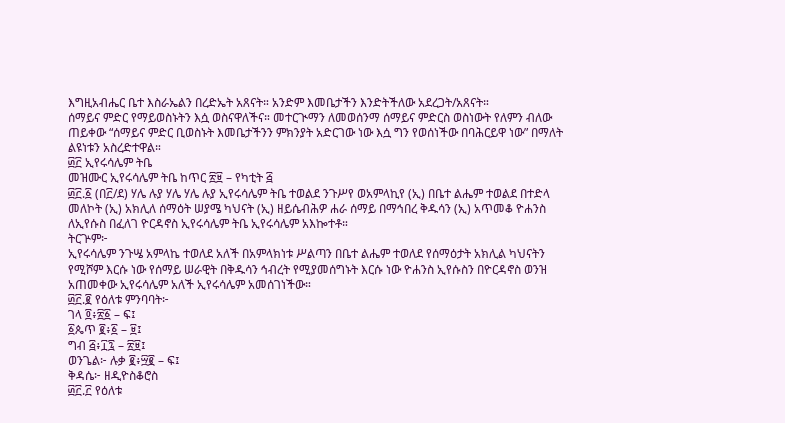እግዚአብሔር ቤተ እስራኤልን በረድኤት አጸናት። አንድም እመቤታችን እንድትችለው አደረጋት/አጸናት።
ሰማይና ምድር የማይወስኑትን እሷ ወስናዋለችና። መተርጒማን ለመወሰንማ ሰማይና ምድርስ ወስነውት የለምን ብለው ጠይቀው “ሰማይና ምድር ቢወስኑት እመቤታችንን ምክንያት አድርገው ነው እሷ ግን የወሰነችው በባሕርይዋ ነው” በማለት ልዩነቱን አስረድተዋል።
፴፫ ኢየሩሳሌም ትቤ
መዝሙር ኢየሩሳሌም ትቤ ከጥር ፳፱ – የካቲት ፭
፴፫.፩ (በ፫/ደ) ሃሌ ሉያ ሃሌ ሃሌ ሉያ ኢየሩሳሌም ትቤ ተወልደ ንጉሥየ ወአምላኪየ (ኢ) በቤተ ልሔም ተወልደ በተድላ መለኮት (ኢ) አክሊለ ሰማዕት ሠያሜ ካህናት (ኢ) ዘይሴብሕዎ ሐራ ሰማይ በማኅበረ ቅዱሳን (ኢ) አጥመቆ ዮሐንስ ለኢየሱስ በፈለገ ዮርዳኖስ ኢየሩሳሌም ትቤ ኢየሩሳሌም አእኰተቶ።
ትርጕም፦
ኢየሩሳሌም ንጉሤ አምላኬ ተወለደ አለች በአምላክነቱ ሥልጣን በቤተ ልሔም ተወለደ የሰማዕታት አክሊል ካህናትን የሚሾም እርሱ ነው የሰማይ ሠራዊት በቅዱሳን ኅብረት የሚያመሰግኑት እርሱ ነው ዮሐንስ ኢየሱስን በዮርዳኖስ ወንዝ አጠመቀው ኢየሩሳሌም አለች ኢየሩሳሌም አመሰገነችው።
፴፫.፪ የዕለቱ ምንባባት፦
ገላ ፬፥፳፩ – ፍ፤
፩ጴጥ ፪፥፩ – ፱፤
ግብ ፭፥፲፯ – ፳፱፤
ወንጌል፦ ሉቃ ፪፥፵፪ – ፍ፤
ቅዳሴ፦ ዘዲዮስቆሮስ
፴፫.፫ የዕለቱ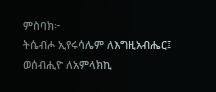ምስባክ፦
ትሴብሖ ኢየሩሳሌም ለእግዚአብሔር፤
ወሰብሒዮ ለአምላክኪ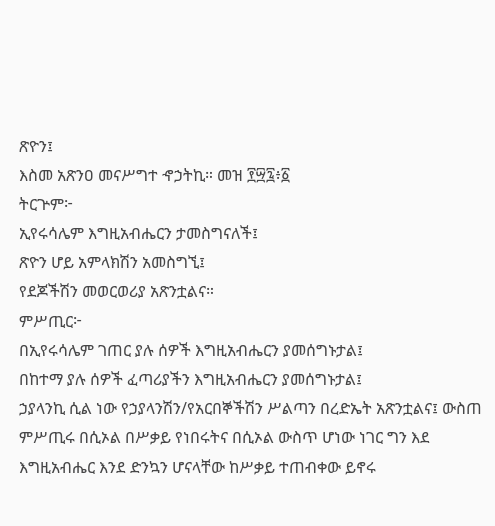ጽዮን፤
እስመ አጽንዐ መናሥግተ ኆኃትኪ። መዝ ፻፵፯፥፩
ትርጕም፦
ኢየሩሳሌም እግዚአብሔርን ታመስግናለች፤
ጽዮን ሆይ አምላክሽን አመስግኚ፤
የደጆችሽን መወርወሪያ አጽንቷልና።
ምሥጢር፦
በኢየሩሳሌም ገጠር ያሉ ሰዎች እግዚአብሔርን ያመሰግኑታል፤
በከተማ ያሉ ሰዎች ፈጣሪያችን እግዚአብሔርን ያመሰግኑታል፤
ኃያላንኪ ሲል ነው የኃያላንሽን/የአርበኞችሽን ሥልጣን በረድኤት አጽንቷልና፤ ውስጠ ምሥጢሩ በሲኦል በሥቃይ የነበሩትና በሲኦል ውስጥ ሆነው ነገር ግን እደ እግዚአብሔር እንደ ድንኳን ሆናላቸው ከሥቃይ ተጠብቀው ይኖሩ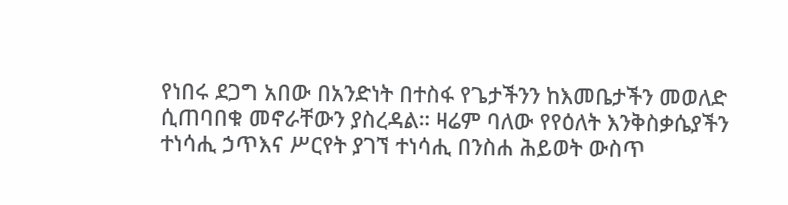የነበሩ ደጋግ አበው በአንድነት በተስፋ የጌታችንን ከእመቤታችን መወለድ ሲጠባበቁ መኖራቸውን ያስረዳል። ዛሬም ባለው የየዕለት እንቅስቃሴያችን ተነሳሒ ኃጥእና ሥርየት ያገኘ ተነሳሒ በንስሐ ሕይወት ውስጥ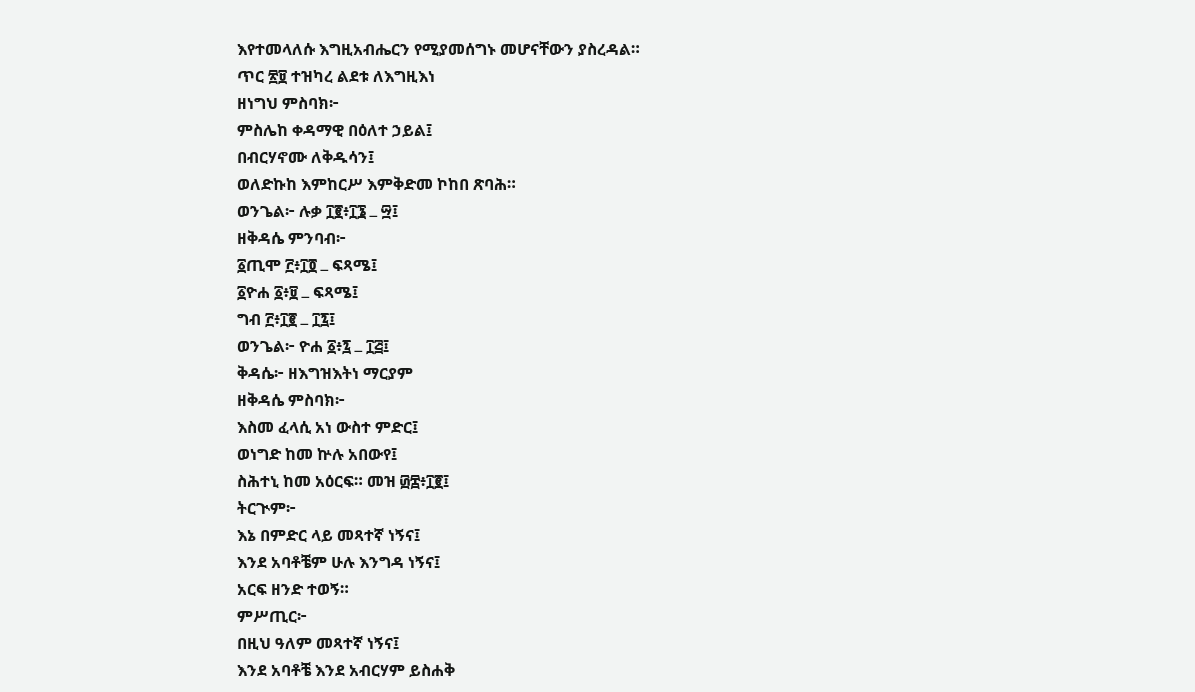እየተመላለሱ እግዚአብሔርን የሚያመሰግኑ መሆናቸውን ያስረዳል።
ጥር ፳፱ ተዝካረ ልደቱ ለእግዚእነ
ዘነግህ ምስባክ፦
ምስሌከ ቀዳማዊ በዕለተ ኃይል፤
በብርሃኖሙ ለቅዱሳን፤
ወለድኩከ እምከርሥ እምቅድመ ኮከበ ጽባሕ።
ወንጌል፦ ሉቃ ፲፪፥፲፮ ߺ ፵፤
ዘቅዳሴ ምንባብ፦
፩ጢሞ ፫፥፲፬ ߺ ፍጻሜ፤
፩ዮሐ ፩፥፱ ߺ ፍጻሜ፤
ግብ ፫፥፲፪ ߺ ፲፯፤
ወንጌል፦ ዮሐ ፩፥፯ ߺ ፲፭፤
ቅዳሴ፦ ዘእግዝእትነ ማርያም
ዘቅዳሴ ምስባክ፦
እስመ ፈላሲ አነ ውስተ ምድር፤
ወነግድ ከመ ኵሉ አበውየ፤
ስሕተኒ ከመ አዕርፍ። መዝ ፴፰፥፲፪፤
ትርጒም፦
እኔ በምድር ላይ መጻተኛ ነኝና፤
እንደ አባቶቼም ሁሉ እንግዳ ነኝና፤
አርፍ ዘንድ ተወኝ።
ምሥጢር፦
በዚህ ዓለም መጻተኛ ነኝና፤
እንደ አባቶቼ እንደ አብርሃም ይስሐቅ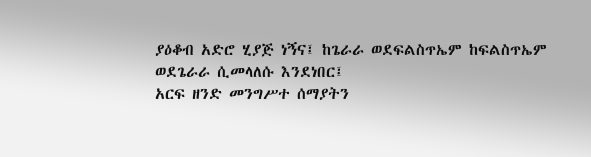ያዕቆብ አድሮ ሂያጅ ነኝና፤ ከጌራራ ወደፍልስጥኤም ከፍልስጥኤም ወደጌራራ ሲመላለሱ እንደነበር፤
አርፍ ዘንድ መንግሥተ ሰማያትን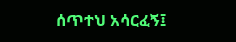ሰጥተህ አሳርፈኝ፤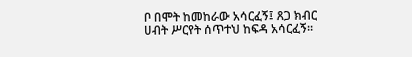ቦ በሞት ከመከራው አሳርፈኝ፤ ጸጋ ክብር ሀብት ሥርየት ሰጥተህ ከፍዳ አሳርፈኝ።